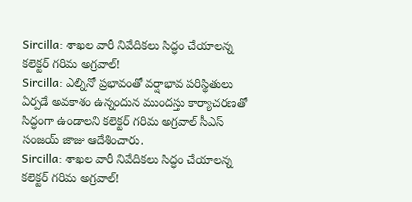Sircilla: శాఖల వారీ నివేదికలు సిద్ధం చేయాలన్న కలెక్టర్ గరిమ అగ్రవాల్!
Sircilla: ఎల్నినో ప్రభావంతో వర్షాభావ పరిస్థితులు ఏర్పడే అవకాశం ఉన్నందున ముందస్తు కార్యాచరణతో సిద్ధంగా ఉండాలని కలెక్టర్ గరిమ అగ్రవాల్ సీఎస్ సంజయ్ జాజు ఆదేశించారు.
Sircilla: శాఖల వారీ నివేదికలు సిద్ధం చేయాలన్న కలెక్టర్ గరిమ అగ్రవాల్!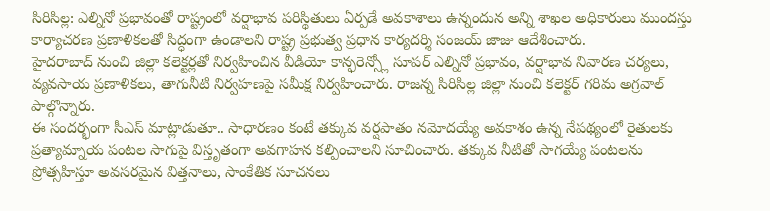సిరిసిల్ల: ఎల్నినో ప్రభావంతో రాష్ట్రంలో వర్షాభావ పరిస్థితులు ఏర్పడే అవకాశాలు ఉన్నందున అన్ని శాఖల అధికారులు ముందస్తు కార్యాచరణ ప్రణాళికలతో సిద్ధంగా ఉండాలని రాష్ట్ర ప్రభుత్వ ప్రధాన కార్యదర్శి సంజయ్ జాజు ఆదేశించారు.
హైదరాబాద్ నుంచి జిల్లా కలెక్టర్లతో నిర్వహించిన వీడియో కాన్ఫరెన్స్లో సూపర్ ఎల్నినో ప్రభావం, వర్షాభావ నివారణ చర్యలు, వ్యవసాయ ప్రణాళికలు, తాగునీటి నిర్వహణపై సమీక్ష నిర్వహించారు. రాజన్న సిరిసిల్ల జిల్లా నుంచి కలెక్టర్ గరిమ అగ్రవాల్ పాల్గొన్నారు.
ఈ సందర్భంగా సీఎస్ మాట్లాడుతూ.. సాధారణం కంటే తక్కువ వర్షపాతం నమోదయ్యే అవకాశం ఉన్న నేపథ్యంలో రైతులకు ప్రత్యామ్నాయ పంటల సాగుపై విస్తృతంగా అవగాహన కల్పించాలని సూచించారు. తక్కువ నీటితో సాగయ్యే పంటలను ప్రోత్సహిస్తూ అవసరమైన విత్తనాలు, సాంకేతిక సూచనలు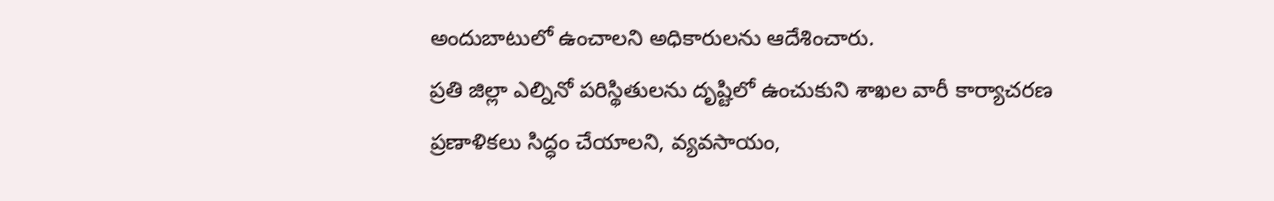అందుబాటులో ఉంచాలని అధికారులను ఆదేశించారు.
ప్రతి జిల్లా ఎల్నినో పరిస్థితులను దృష్టిలో ఉంచుకుని శాఖల వారీ కార్యాచరణ ప్రణాళికలు సిద్ధం చేయాలని, వ్యవసాయం,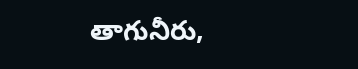తాగునీరు,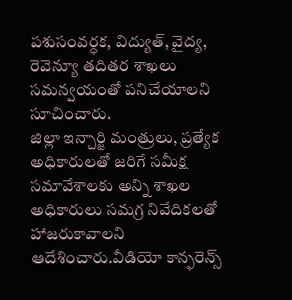పశుసంవర్ధక, విద్యుత్, వైద్య, రెవెన్యూ తదితర శాఖలు సమన్వయంతో పనిచేయాలని సూచించారు.
జిల్లా ఇన్చార్జి మంత్రులు, ప్రత్యేక అధికారులతో జరిగే సమీక్ష సమావేశాలకు అన్ని శాఖల అధికారులు సమగ్ర నివేదికలతో హాజరుకావాలని ఆదేశించారు.వీడియో కాన్ఫరెన్స్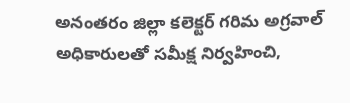అనంతరం జిల్లా కలెక్టర్ గరిమ అగ్రవాల్ అధికారులతో సమీక్ష నిర్వహించి,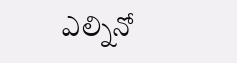ఎల్నినో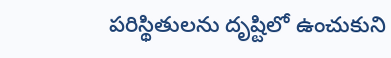పరిస్థితులను దృష్టిలో ఉంచుకుని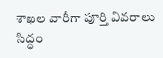శాఖల వారీగా పూర్తి వివరాలు సిద్ధం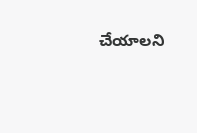చేయాలని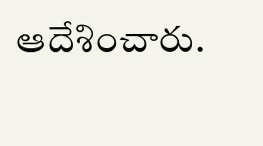ఆదేశించారు.